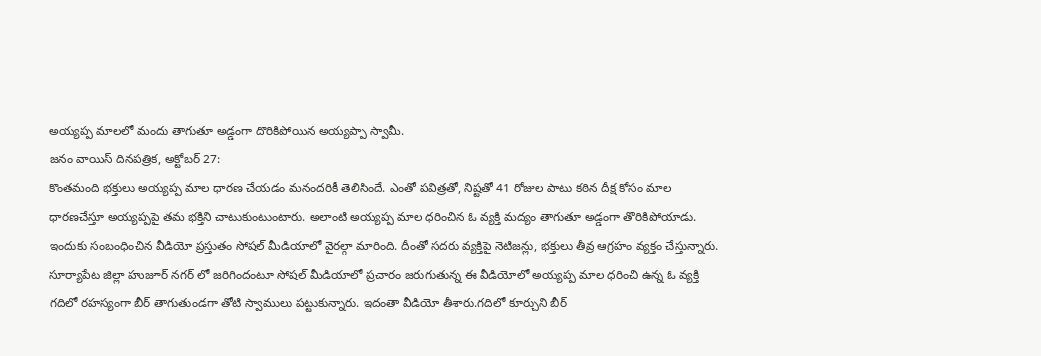అయ్యప్ప మాలలో మందు తాగుతూ అడ్డంగా దొరికిపోయిన అయ్యప్పా స్వామీ.
జనం వాయిస్ దినపత్రిక, అక్టోబర్ 27:
కొంతమంది భక్తులు అయ్యప్ప మాల ధారణ చేయడం మనందరికీ తెలిసిందే. ఎంతో పవిత్రతో, నిష్టతో 41 రోజుల పాటు కఠిన దీక్ష కోసం మాల ధారణచేస్తూ అయ్యప్పపై తమ భక్తిని చాటుకుంటుంటారు. అలాంటి అయ్యప్ప మాల ధరించిన ఓ వ్యక్తి మద్యం తాగుతూ అడ్డంగా తొరికిపోయాడు. ఇందుకు సంబంధించిన వీడియో ప్రస్తుతం సోషల్ మీడియాలో వైరల్గా మారింది. దీంతో సదరు వ్యక్తిపై నెటిజన్లు, భక్తులు తీవ్ర ఆగ్రహం వ్యక్తం చేస్తున్నారు. సూర్యాపేట జిల్లా హుజూర్ నగర్ లో జరిగిందంటూ సోషల్ మీడియాలో ప్రచారం జరుగుతున్న ఈ వీడియోలో అయ్యప్ప మాల ధరించి ఉన్న ఓ వ్యక్తి గదిలో రహస్యంగా బీర్ తాగుతుండగా తోటి స్వాములు పట్టుకున్నారు. ఇదంతా వీడియో తీశారు.గదిలో కూర్చుని బీర్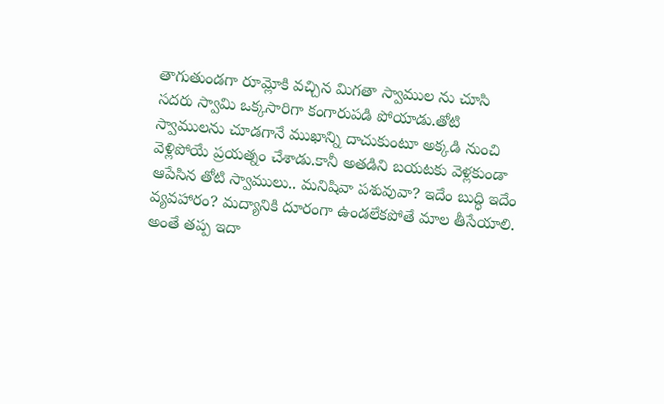తాగుతుండగా రూమ్లోకి వచ్చిన మిగతా స్వాముల ను చూసి సదరు స్వామి ఒక్కసారిగా కంగారుపడి పోయాడు.తోటి స్వాములను చూడగానే ముఖాన్ని దాచుకుంటూ అక్కడి నుంచి వెళ్లిపోయే ప్రయత్నం చేశాడు.కానీ అతడిని బయటకు వెళ్లకుండా ఆపేసిన తోటి స్వాములు.. మనిషివా పశువువా? ఇదేం బుద్ధి ఇదేం వ్యవహారం? మద్యానికి దూరంగా ఉండలేకపోతే మాల తీసేయాలి. అంతే తప్ప ఇదా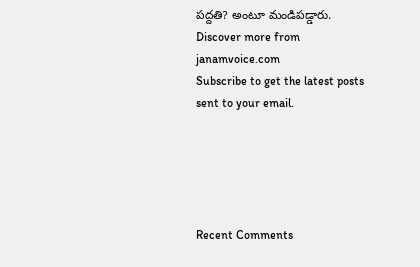పద్దతి? అంటూ మండిపడ్డారు.
Discover more from janamvoice.com
Subscribe to get the latest posts sent to your email.





Recent Comments